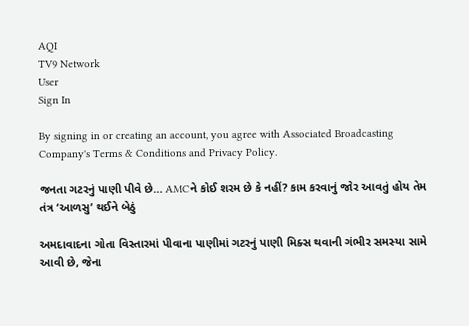AQI
TV9 Network
User
Sign In

By signing in or creating an account, you agree with Associated Broadcasting Company's Terms & Conditions and Privacy Policy.

જનતા ગટરનું પાણી પીવે છે… AMCને કોઈ શરમ છે કે નહીં? કામ કરવાનું જોર આવતું હોય તેમ તંત્ર ‘આળસુ’ થઈને બેઠું

અમદાવાદના ગોતા વિસ્તારમાં પીવાના પાણીમાં ગટરનું પાણી મિક્સ થવાની ગંભીર સમસ્યા સામે આવી છે, જેના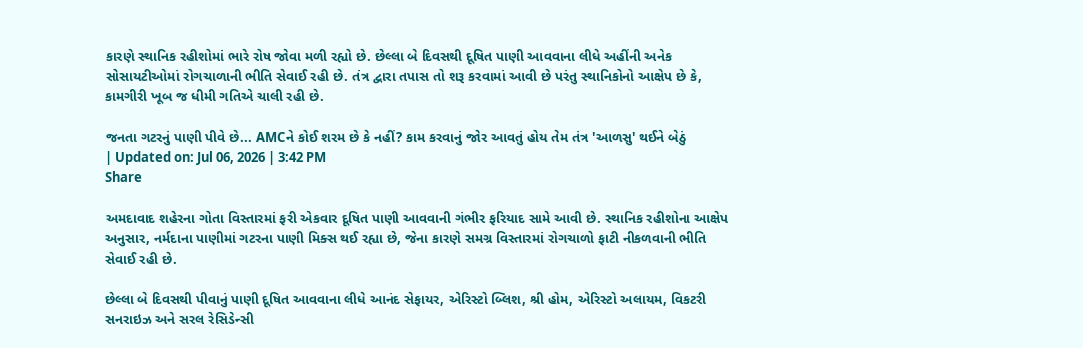કારણે સ્થાનિક રહીશોમાં ભારે રોષ જોવા મળી રહ્યો છે. છેલ્લા બે દિવસથી દૂષિત પાણી આવવાના લીધે અહીંની અનેક સોસાયટીઓમાં રોગચાળાની ભીતિ સેવાઈ રહી છે. તંત્ર દ્વારા તપાસ તો શરૂ કરવામાં આવી છે પરંતુ સ્થાનિકોનો આક્ષેપ છે કે, કામગીરી ખૂબ જ ધીમી ગતિએ ચાલી રહી છે.

જનતા ગટરનું પાણી પીવે છે... AMCને કોઈ શરમ છે કે નહીં? કામ કરવાનું જોર આવતું હોય તેમ તંત્ર 'આળસુ' થઈને બેઠું
| Updated on: Jul 06, 2026 | 3:42 PM
Share

અમદાવાદ શહેરના ગોતા વિસ્તારમાં ફરી એકવાર દૂષિત પાણી આવવાની ગંભીર ફરિયાદ સામે આવી છે. સ્થાનિક રહીશોના આક્ષેપ અનુસાર, નર્મદાના પાણીમાં ગટરના પાણી મિક્સ થઈ રહ્યા છે, જેના કારણે સમગ્ર વિસ્તારમાં રોગચાળો ફાટી નીકળવાની ભીતિ સેવાઈ રહી છે.

છેલ્લા બે દિવસથી પીવાનું પાણી દૂષિત આવવાના લીધે આનંદ સેફાયર, એરિસ્ટો બ્લિશ, શ્રી હોમ, એરિસ્ટો અલાયમ, વિકટરી સનરાઇઝ અને સરલ રેસિડેન્સી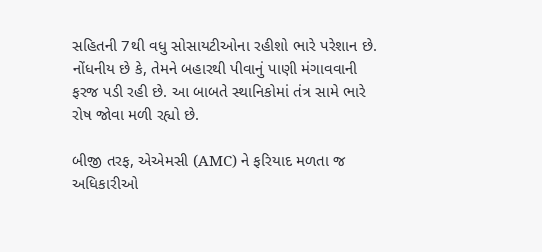સહિતની 7થી વધુ સોસાયટીઓના રહીશો ભારે પરેશાન છે. નોંધનીય છે કે, તેમને બહારથી પીવાનું પાણી મંગાવવાની ફરજ પડી રહી છે. આ બાબતે સ્થાનિકોમાં તંત્ર સામે ભારે રોષ જોવા મળી રહ્યો છે.

બીજી તરફ, એએમસી (AMC) ને ફરિયાદ મળતા જ અધિકારીઓ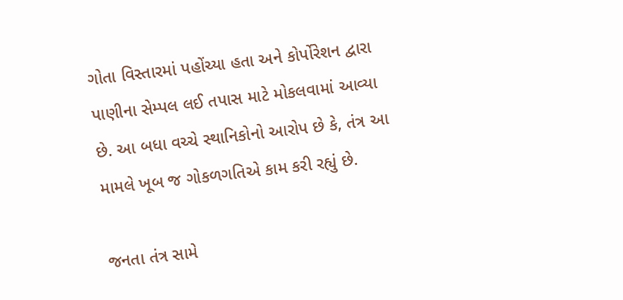ગોતા વિસ્તારમાં પહોંચ્યા હતા અને કોર્પોરેશન દ્વારા પાણીના સેમ્પલ લઈ તપાસ માટે મોકલવામાં આવ્યા છે. આ બધા વચ્ચે સ્થાનિકોનો આરોપ છે કે, તંત્ર આ મામલે ખૂબ જ ગોકળગતિએ કામ કરી રહ્યું છે.

જનતા તંત્ર સામે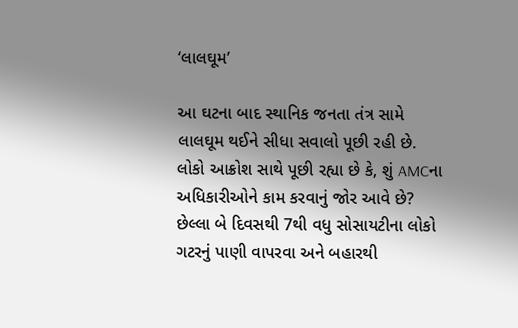‘લાલઘૂમ’

આ ઘટના બાદ સ્થાનિક જનતા તંત્ર સામે લાલઘૂમ થઈને સીધા સવાલો પૂછી રહી છે. લોકો આક્રોશ સાથે પૂછી રહ્યા છે કે, શું AMCના અધિકારીઓને કામ કરવાનું જોર આવે છે? છેલ્લા બે દિવસથી 7થી વધુ સોસાયટીના લોકો ગટરનું પાણી વાપરવા અને બહારથી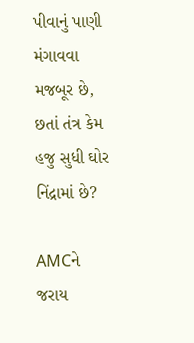પીવાનું પાણી મંગાવવા મજબૂર છે, છતાં તંત્ર કેમ હજુ સુધી ઘોર નિંદ્રામાં છે?

AMCને જરાય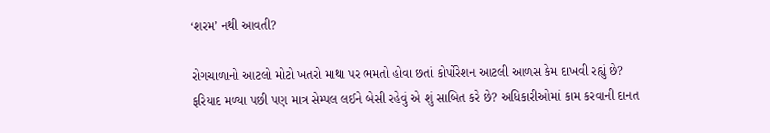‘શરમ’ નથી આવતી?

રોગચાળાનો આટલો મોટો ખતરો માથા પર ભમતો હોવા છતાં કોર્પોરેશન આટલી આળસ કેમ દાખવી રહ્યું છે? ફરિયાદ મળ્યા પછી પણ માત્ર સેમ્પલ લઈને બેસી રહેવું એ શું સાબિત કરે છે? અધિકારીઓમાં કામ કરવાની દાનત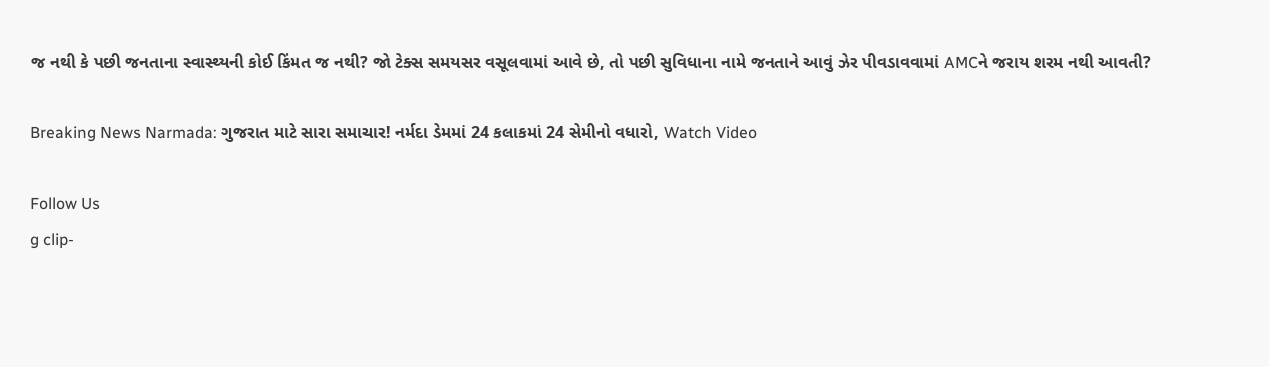જ નથી કે પછી જનતાના સ્વાસ્થ્યની કોઈ કિંમત જ નથી? જો ટેક્સ સમયસર વસૂલવામાં આવે છે, તો પછી સુવિધાના નામે જનતાને આવું ઝેર પીવડાવવામાં AMCને જરાય શરમ નથી આવતી?

Breaking News Narmada: ગુજરાત માટે સારા સમાચાર! નર્મદા ડેમમાં 24 કલાકમાં 24 સેમીનો વધારો, Watch Video

Follow Us
g clip-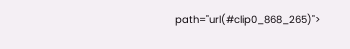path="url(#clip0_868_265)">